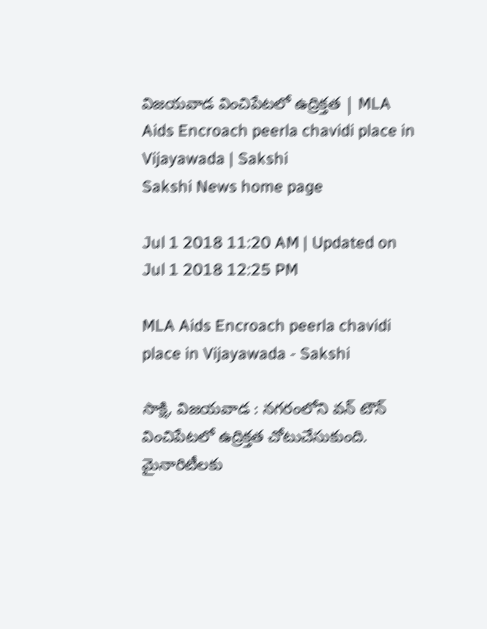విజయవాడ వించిపేటలో ఉద్రిక్తత | MLA Aids Encroach peerla chavidi place in Vijayawada | Sakshi
Sakshi News home page

Jul 1 2018 11:20 AM | Updated on Jul 1 2018 12:25 PM

MLA Aids Encroach peerla chavidi place in Vijayawada - Sakshi

సాక్షి, విజయవాడ : నగరంలోని వన్ టౌన్ వించిపేటలో ఉద్రిక్తత చోటుచేసుకుంది. మైనారిటీలకు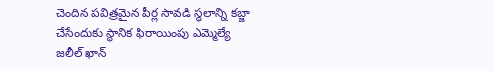చెందిన పవిత్రమైన పీర్ల సావడి స్థలాన్ని కబ్జా చేసేందుకు స్థానిక ఫిరాయింపు ఎమ్మెల్యే జలీల్‌ ఖాన్‌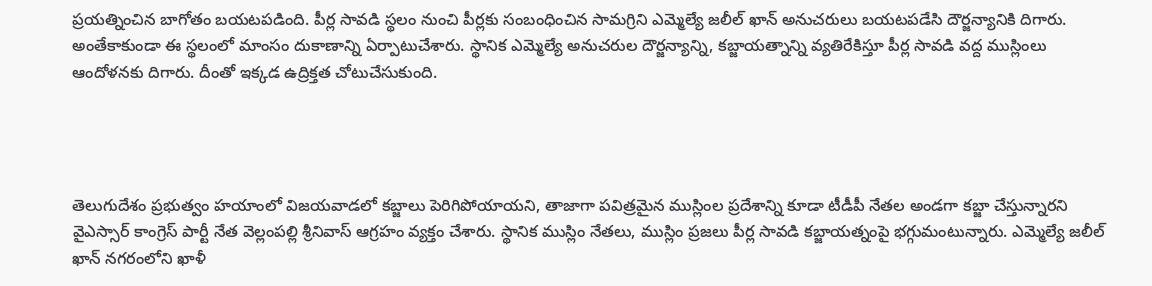ప్రయత్నించిన బాగోతం బయటపడింది. పీర్ల సావడి స్థలం నుంచి పీర్లకు సంబంధించిన సామగ్రిని ఎమ్మెల్యే జలీల్ ఖాన్ అనుచరులు బయటపడేసి దౌర్జన్యానికి దిగారు. అంతేకాకుండా ఈ స్థలంలో మాంసం దుకాణాన్ని ఏర్పాటుచేశారు. స్థానిక ఎమ్మెల్యే అనుచరుల దౌర్జన్యాన్ని, కబ్జాయత్నాన్ని వ్యతిరేకిస్తూ పీర్ల సావడి వద్ద ముస్లింలు ఆందోళనకు దిగారు. దీంతో ఇక్కడ ఉద్రిక్తత చోటుచేసుకుంది.




తెలుగుదేశం ప్రభుత్వం హయాంలో విజయవాడలో కబ్జాలు పెరిగిపోయాయని, తాజాగా పవిత్రమైన ముస్లింల ప్రదేశాన్ని కూడా టీడీపీ నేతల అండగా కబ్జా చేస్తున్నారని వైఎస్సార్‌ కాంగ్రెస్‌ పార్టీ నేత వెల్లంపల్లి శ్రీనివాస్‌ ఆగ్రహం వ్యక్తం చేశారు. స్థానిక ముస్లిం నేతలు, ముస్లిం ప్రజలు పీర్ల సావడి కబ్జాయత్నంపై భగ్గుమంటున్నారు. ఎమ్మెల్యే జలీల్‌ ఖాన్‌ నగరంలోని ఖాళీ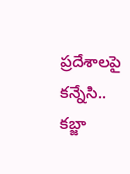ప్రదేశాలపై కన్నేసి.. కబ్జా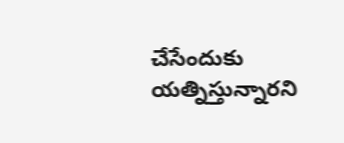చేసేందుకు యత్నిస్తున్నారని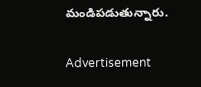మండిపడుతున్నారు.

Advertisement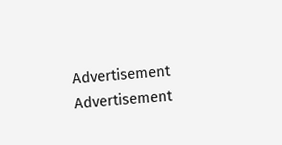Advertisement
Advertisement